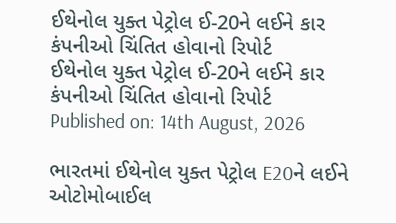ઈથેનોલ યુક્ત પેટ્રોલ ઈ-20ને લઈને કાર કંપનીઓ ચિંતિત હોવાનો રિપોર્ટ
ઈથેનોલ યુક્ત પેટ્રોલ ઈ-20ને લઈને કાર કંપનીઓ ચિંતિત હોવાનો રિપોર્ટ
Published on: 14th August, 2026

ભારતમાં ઈથેનોલ યુક્ત પેટ્રોલ E20ને લઈને ઓટોમોબાઈલ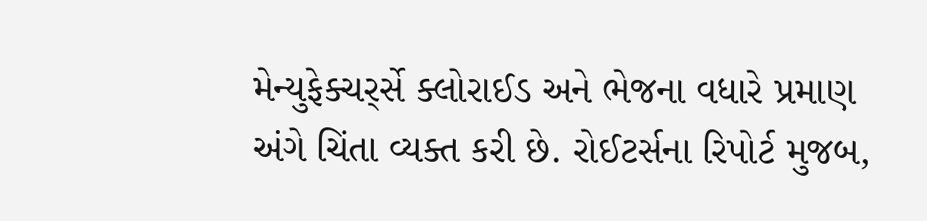મેન્યુફેક્ચર્ર્સે ક્લોરાઈડ અને ભેજના વધારે પ્રમાણ અંગે ચિંતા વ્યક્ત કરી છે. રોઈટર્સના રિપોર્ટ મુજબ,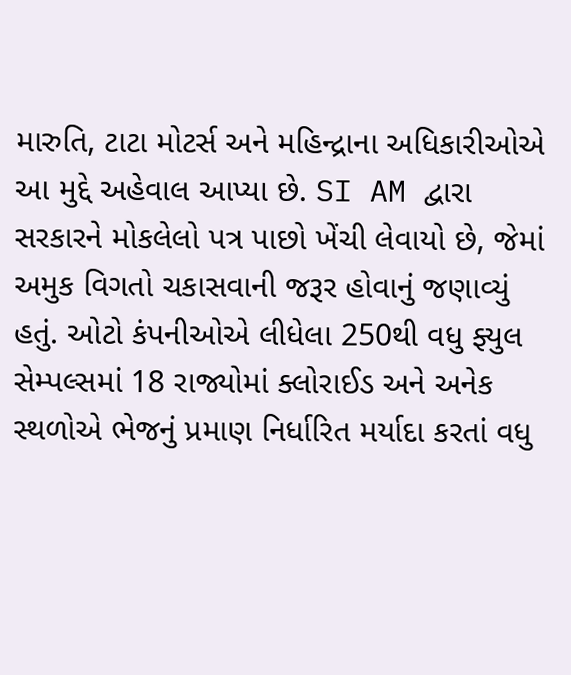મારુતિ, ટાટા મોટર્સ અને મહિન્દ્રાના અધિકારીઓએ આ મુદ્દે અહેવાલ આપ્યા છે. SI AM દ્વારા સરકારને મોકલેલો પત્ર પાછો ખેંચી લેવાયો છે, જેમાં અમુક વિગતો ચકાસવાની જરૂર હોવાનું જણાવ્યું હતું. ઓટો કંપનીઓએ લીધેલા 250થી વધુ ફ્યુલ સેમ્પલ્સમાં 18 રાજ્યોમાં ક્લોરાઈડ અને અનેક સ્થળોએ ભેજનું પ્રમાણ નિર્ધારિત મર્યાદા કરતાં વધુ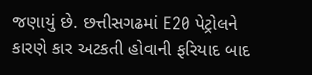જણાયું છે. છત્તીસગઢમાં E20 પેટ્રોલને કારણે કાર અટકતી હોવાની ફરિયાદ બાદ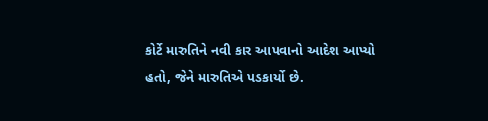કોર્ટે મારુતિને નવી કાર આપવાનો આદેશ આપ્યો હતો, જેને મારુતિએ પડકાર્યો છે.